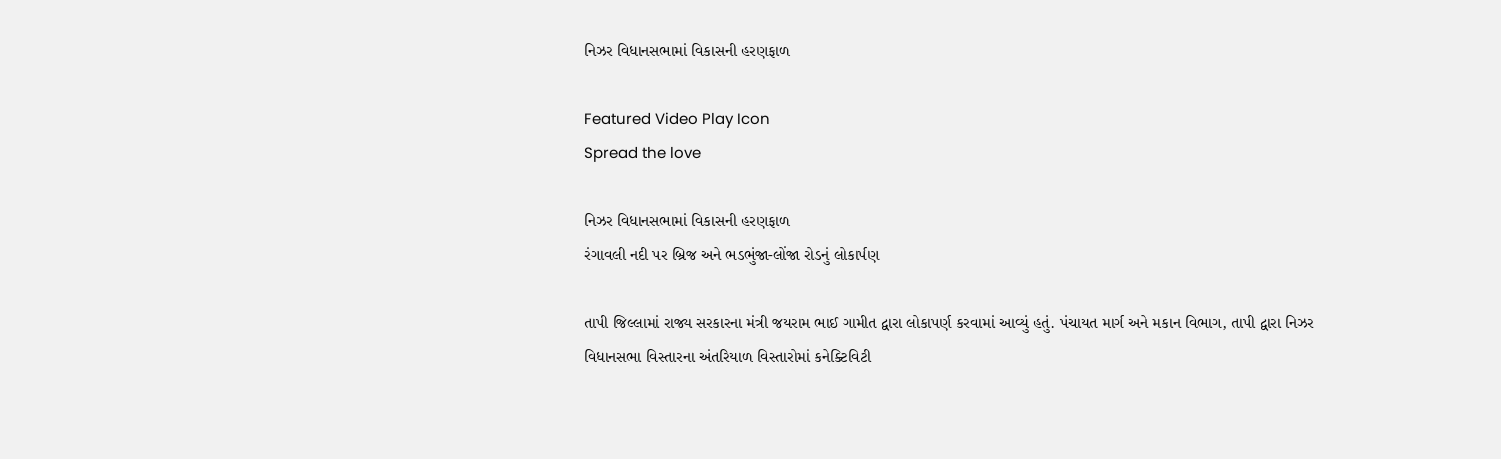નિઝર વિધાનસભામાં વિકાસની હરણફાળ

Featured Video Play Icon
Spread the love

નિઝર વિધાનસભામાં વિકાસની હરણફાળ
રંગાવલી નદી પર બ્રિજ અને ભડભુંજા-લોંજા રોડનું લોકાર્પણ

તાપી જિલ્લામાં રાજ્ય સરકારના મંત્રી જયરામ ભાઈ ગામીત દ્વારા લોકાપર્ણ કરવામાં આવ્યું હતું. પંચાયત માર્ગ અને મકાન વિભાગ, તાપી દ્વારા નિઝર વિધાનસભા વિસ્તારના અંતરિયાળ વિસ્તારોમાં કનેક્ટિવિટી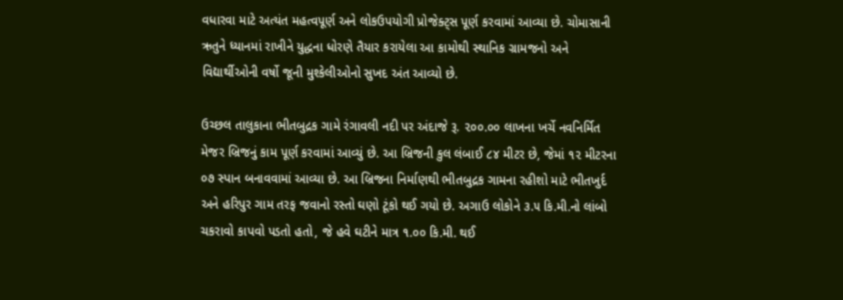વધારવા માટે અત્યંત મહત્વપૂર્ણ અને લોકઉપયોગી પ્રોજેક્ટ્સ પૂર્ણ કરવામાં આવ્યા છે. ચોમાસાની ઋતુને ધ્યાનમાં રાખીને યુદ્ધના ધોરણે તૈયાર કરાયેલા આ કામોથી સ્થાનિક ગ્રામજનો અને વિદ્યાર્થીઓની વર્ષો જૂની મુશ્કેલીઓનો સુખદ અંત આવ્યો છે.

ઉચ્છલ તાલુકાના ભીતબુદ્રક ગામે રંગાવલી નદી પર અંદાજે રૂ. ૨૦૦.૦૦ લાખના ખર્ચે નવનિર્મિત મેજર બ્રિજનું કામ પૂર્ણ કરવામાં આવ્યું છે. આ બ્રિજની કુલ લંબાઈ ૮૪ મીટર છે, જેમાં ૧૨ મીટરના ૦૭ સ્પાન બનાવવામાં આવ્યા છે. આ બ્રિજના નિર્માણથી ભીતબુદ્રક ગામના રહીશો માટે ભીતખુર્દ અને હરિપુર ગામ તરફ જવાનો રસ્તો ઘણો ટૂંકો થઈ ગયો છે. અગાઉ લોકોને ૩.૫ કિ.મી.નો લાંબો ચકરાવો કાપવો પડતો હતો, જે હવે ઘટીને માત્ર ૧.૦૦ કિ.મી. થઈ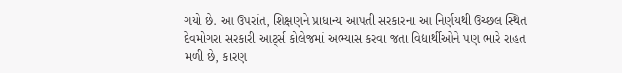ગયો છે. આ ઉપરાંત, શિક્ષણને પ્રાધાન્ય આપતી સરકારના આ નિર્ણયથી ઉચ્છલ સ્થિત દેવમોગરા સરકારી આર્ટ્સ કોલેજમાં અભ્યાસ કરવા જતા વિદ્યાર્થીઓને પણ ભારે રાહત મળી છે, કારણ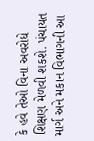કે હવે તેઓ વિના અવરોધે શિક્ષણ મેળવી શકશે. પંચાયત માર્ગ અને મકાન વિભાગની આ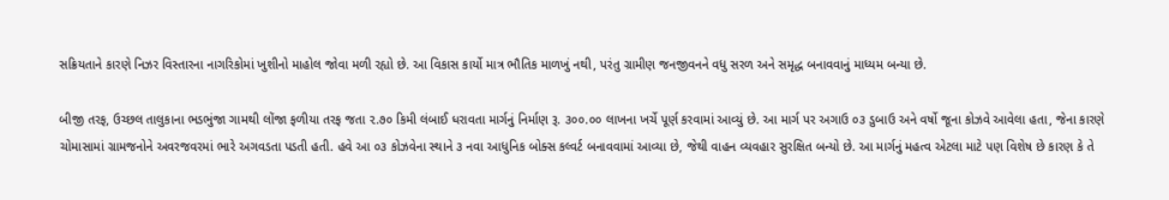સક્રિયતાને કારણે નિઝર વિસ્તારના નાગરિકોમાં ખુશીનો માહોલ જોવા મળી રહ્યો છે. આ વિકાસ કાર્યો માત્ર ભૌતિક માળખું નથી, પરંતુ ગ્રામીણ જનજીવનને વધુ સરળ અને સમૃદ્ધ બનાવવાનું માધ્યમ બન્યા છે.

બીજી તરફ, ઉચ્છલ તાલુકાના ભડભુંજા ગામથી લોંજા ફળીયા તરફ જતા ૨.૭૦ કિમી લંબાઈ ધરાવતા માર્ગનું નિર્માણ રૂ. ૩૦૦.૦૦ લાખના ખર્ચે પૂર્ણ કરવામાં આવ્યું છે. આ માર્ગ પર અગાઉ ૦૩ ડુબાઉ અને વર્ષો જૂના કોઝવે આવેલા હતા, જેના કારણે ચોમાસામાં ગ્રામજનોને અવરજવરમાં ભારે અગવડતા પડતી હતી. હવે આ ૦૩ કોઝવેના સ્થાને ૩ નવા આધુનિક બોક્સ કલ્વર્ટ બનાવવામાં આવ્યા છે, જેથી વાહન વ્યવહાર સુરક્ષિત બન્યો છે. આ માર્ગનું મહત્વ એટલા માટે પણ વિશેષ છે કારણ કે તે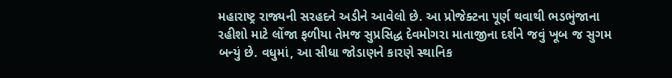મહારાષ્ટ્ર રાજ્યની સરહદને અડીને આવેલો છે. આ પ્રોજેક્ટના પૂર્ણ થવાથી ભડભુંજાના રહીશો માટે લોંજા ફળીયા તેમજ સુપ્રસિદ્ધ દેવમોગરા માતાજીના દર્શને જવું ખૂબ જ સુગમ બન્યું છે. વધુમાં, આ સીધા જોડાણને કારણે સ્થાનિક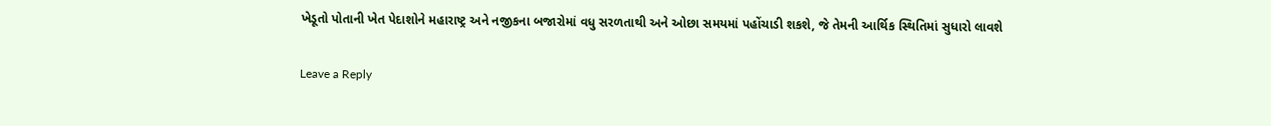ખેડૂતો પોતાની ખેત પેદાશોને મહારાષ્ટ્ર અને નજીકના બજારોમાં વધુ સરળતાથી અને ઓછા સમયમાં પહોંચાડી શકશે, જે તેમની આર્થિક સ્થિતિમાં સુધારો લાવશે

Leave a Reply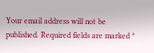Your email address will not be published. Required fields are marked *